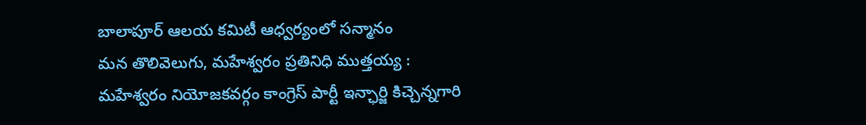బాలాపూర్ ఆలయ కమిటీ ఆధ్వర్యంలో సన్మానం
మన తొలివెలుగు, మహేశ్వరం ప్రతినిధి ముత్తయ్య :
మహేశ్వరం నియోజకవర్గం కాంగ్రెస్ పార్టీ ఇన్ఛార్జి కిచ్చెన్నగారి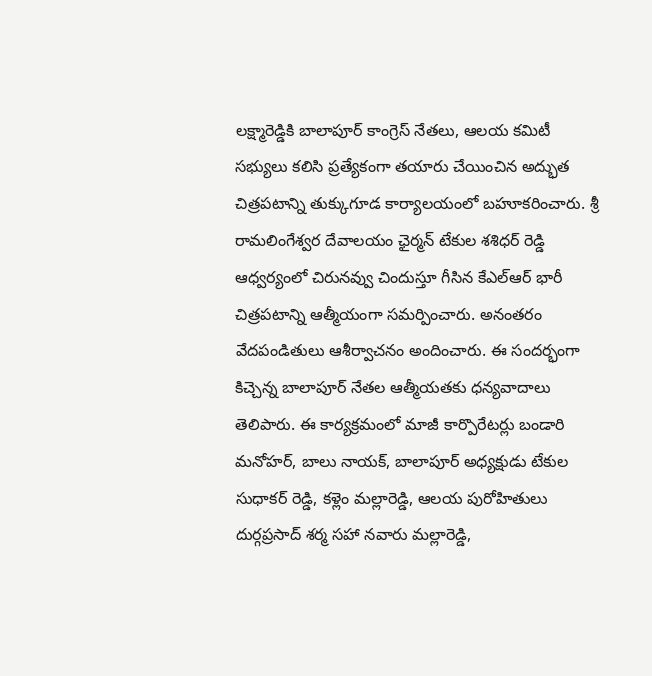లక్ష్మారెడ్డికి బాలాపూర్ కాంగ్రెస్ నేతలు, ఆలయ కమిటీ సభ్యులు కలిసి ప్రత్యేకంగా తయారు చేయించిన అద్భుత చిత్రపటాన్ని తుక్కుగూడ కార్యాలయంలో బహూకరించారు. శ్రీ రామలింగేశ్వర దేవాలయం ఛైర్మన్ టేకుల శశిధర్ రెడ్డి ఆధ్వర్యంలో చిరునవ్వు చిందుస్తూ గీసిన కేఎల్ఆర్ భారీ చిత్రపటాన్ని ఆత్మీయంగా సమర్పించారు. అనంతరం వేదపండితులు ఆశీర్వాచనం అందించారు. ఈ సందర్భంగా కిచ్చెన్న బాలాపూర్ నేతల ఆత్మీయతకు ధన్యవాదాలు తెలిపారు. ఈ కార్యక్రమంలో మాజీ కార్పొరేటర్లు బండారి మనోహర్, బాలు నాయక్, బాలాపూర్ అధ్యక్షుడు టేకుల సుధాకర్ రెడ్డి, కళ్లెం మల్లారెడ్డి, ఆలయ పురోహితులు దుర్గప్రసాద్ శర్మ సహా నవారు మల్లారెడ్డి,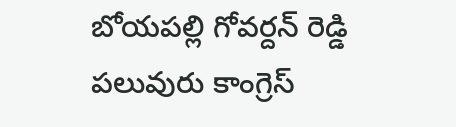బోయపల్లి గోవర్దన్ రెడ్డి పలువురు కాంగ్రెస్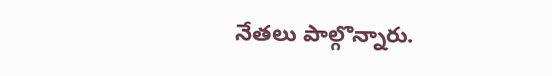నేతలు పాల్గొన్నారు.